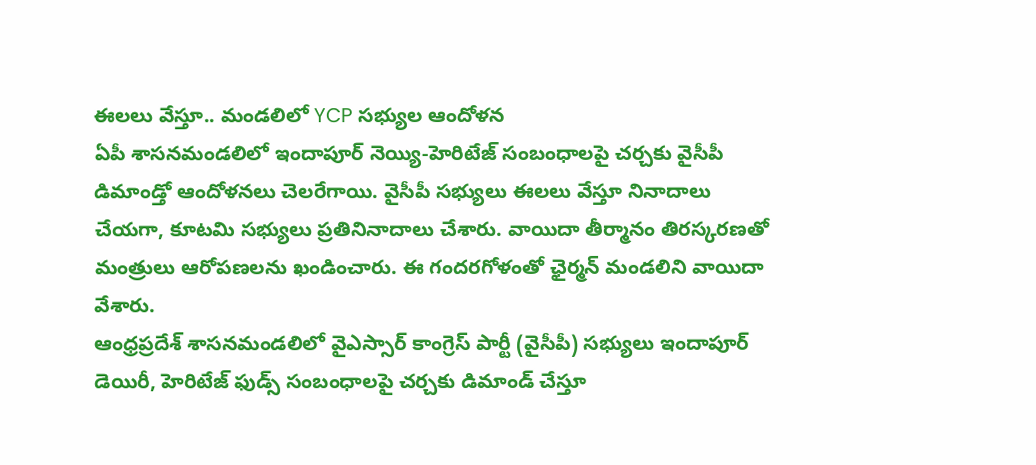ఈలలు వేస్తూ.. మండలిలో YCP సభ్యుల ఆందోళన
ఏపీ శాసనమండలిలో ఇందాపూర్ నెయ్యి-హెరిటేజ్ సంబంధాలపై చర్చకు వైసీపీ డిమాండ్తో ఆందోళనలు చెలరేగాయి. వైసీపీ సభ్యులు ఈలలు వేస్తూ నినాదాలు చేయగా, కూటమి సభ్యులు ప్రతినినాదాలు చేశారు. వాయిదా తీర్మానం తిరస్కరణతో మంత్రులు ఆరోపణలను ఖండించారు. ఈ గందరగోళంతో ఛైర్మన్ మండలిని వాయిదా వేశారు.
ఆంధ్రప్రదేశ్ శాసనమండలిలో వైఎస్సార్ కాంగ్రెస్ పార్టీ (వైసీపీ) సభ్యులు ఇందాపూర్ డెయిరీ, హెరిటేజ్ ఫుడ్స్ సంబంధాలపై చర్చకు డిమాండ్ చేస్తూ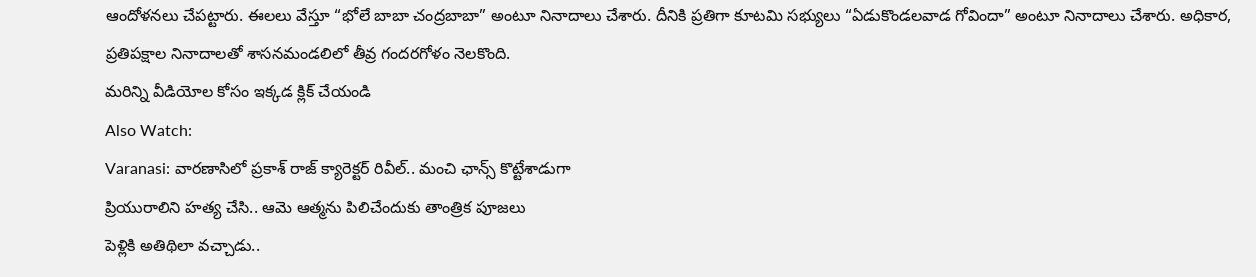ఆందోళనలు చేపట్టారు. ఈలలు వేస్తూ “భోలే బాబా చంద్రబాబా” అంటూ నినాదాలు చేశారు. దీనికి ప్రతిగా కూటమి సభ్యులు “ఏడుకొండలవాడ గోవిందా” అంటూ నినాదాలు చేశారు. అధికార, ప్రతిపక్షాల నినాదాలతో శాసనమండలిలో తీవ్ర గందరగోళం నెలకొంది.
మరిన్ని వీడియోల కోసం ఇక్కడ క్లిక్ చేయండి
Also Watch:
Varanasi: వారణాసిలో ప్రకాశ్ రాజ్ క్యారెక్టర్ రివీల్.. మంచి ఛాన్స్ కొట్టేశాడుగా
ప్రియురాలిని హత్య చేసి.. ఆమె ఆత్మను పిలిచేందుకు తాంత్రిక పూజలు
పెళ్లికి అతిథిలా వచ్చాడు..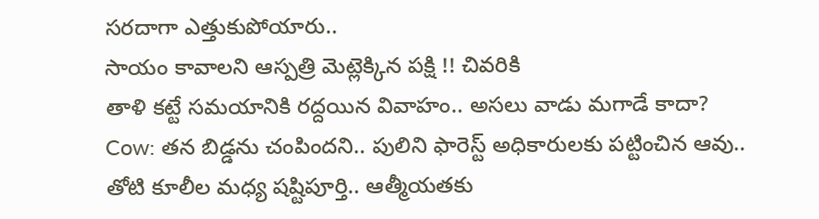సరదాగా ఎత్తుకుపోయారు..
సాయం కావాలని ఆస్పత్రి మెట్లెక్కిన పక్షి !! చివరికి
తాళి కట్టే సమయానికి రద్దయిన వివాహం.. అసలు వాడు మగాడే కాదా?
Cow: తన బిడ్డను చంపిందని.. పులిని ఫారెస్ట్ అధికారులకు పట్టించిన ఆవు..
తోటి కూలీల మధ్య షష్టిపూర్తి.. ఆత్మీయతకు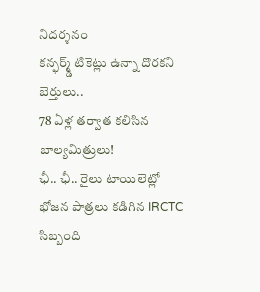నిదర్శనం
కన్ఫర్మ్డ్ టికెట్లు ఉన్నా దొరకని బెర్తులు..
78 ఏళ్ల తర్వాత కలిసిన బాల్యమిత్రులు!
ఛీ.. ఛీ.. రైలు టాయిలెట్లో భోజన పాత్రలు కడిగిన IRCTC సిబ్బంది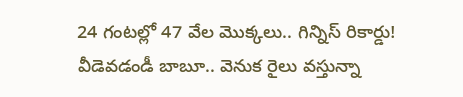24 గంటల్లో 47 వేల మొక్కలు.. గిన్నిస్ రికార్డు!
వీడెవడండీ బాబూ.. వెనుక రైలు వస్తున్నా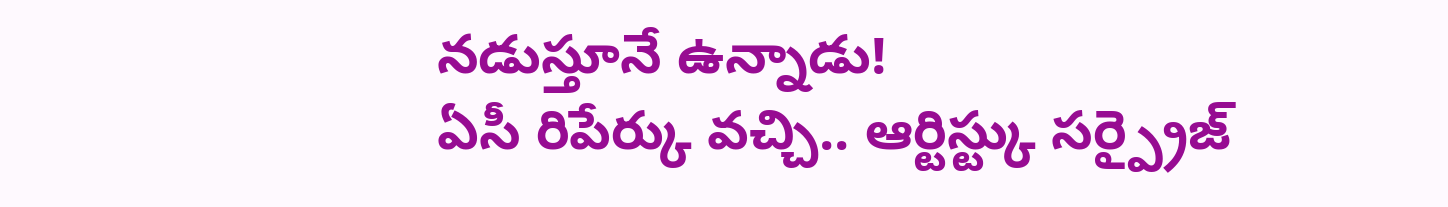నడుస్తూనే ఉన్నాడు!
ఏసీ రిపేర్కు వచ్చి.. ఆర్టిస్ట్కు సర్ప్రైజ్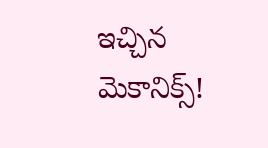ఇచ్చిన మెకానిక్స్!